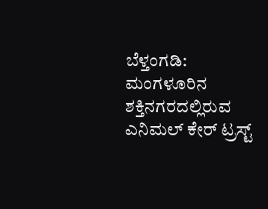ಬೆಳ್ತಂಗಡಿ: ಮಂಗಳೂರಿನ ಶಕ್ತಿನಗರದಲ್ಲಿರುವ ಎನಿಮಲ್ ಕೇರ್ ಟ್ರಸ್ಟ್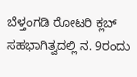ಬೆಳ್ತಂಗಡಿ ರೋಟರಿ ಕ್ಲಬ್ ಸಹಭಾಗಿತ್ವದಲ್ಲಿ ನ. 9ರಂದು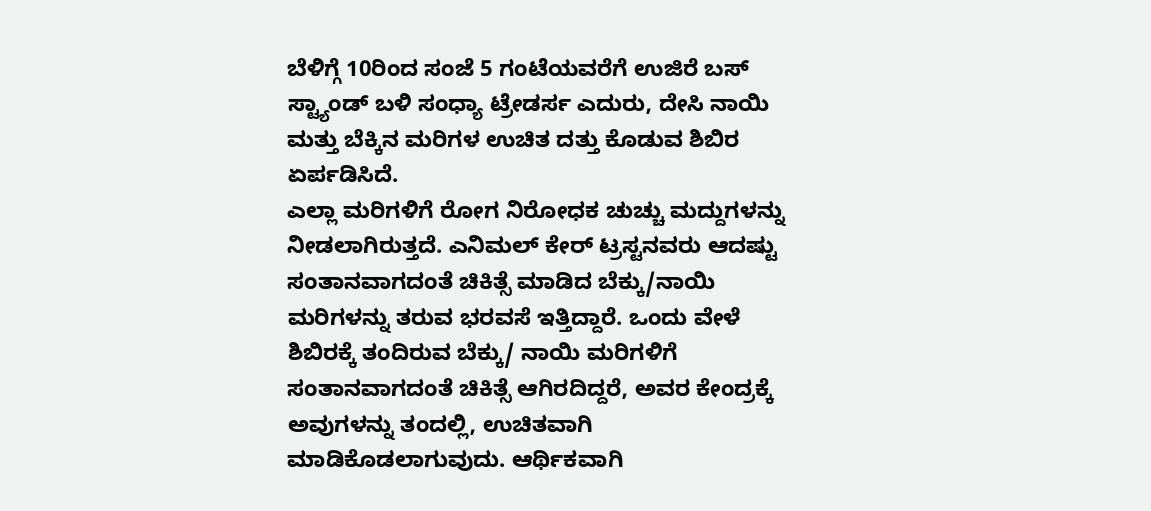ಬೆಳಿಗ್ಗೆ 10ರಿಂದ ಸಂಜೆ 5 ಗಂಟೆಯವರೆಗೆ ಉಜಿರೆ ಬಸ್ ಸ್ಟ್ಯಾಂಡ್ ಬಳಿ ಸಂಧ್ಯಾ ಟ್ರೇಡರ್ಸ ಎದುರು, ದೇಸಿ ನಾಯಿ ಮತ್ತು ಬೆಕ್ಕಿನ ಮರಿಗಳ ಉಚಿತ ದತ್ತು ಕೊಡುವ ಶಿಬಿರ ಏರ್ಪಡಿಸಿದೆ.
ಎಲ್ಲಾ ಮರಿಗಳಿಗೆ ರೋಗ ನಿರೋಧಕ ಚುಚ್ಚು ಮದ್ದುಗಳನ್ನು ನೀಡಲಾಗಿರುತ್ತದೆ. ಎನಿಮಲ್ ಕೇರ್ ಟ್ರಸ್ಟನವರು ಆದಷ್ಟು ಸಂತಾನವಾಗದಂತೆ ಚಿಕಿತ್ಸೆ ಮಾಡಿದ ಬೆಕ್ಕು/ನಾಯಿ ಮರಿಗಳನ್ನು ತರುವ ಭರವಸೆ ಇತ್ತಿದ್ದಾರೆ. ಒಂದು ವೇಳೆ ಶಿಬಿರಕ್ಕೆ ತಂದಿರುವ ಬೆಕ್ಕು/ ನಾಯಿ ಮರಿಗಳಿಗೆ ಸಂತಾನವಾಗದಂತೆ ಚಿಕಿತ್ಸೆ ಆಗಿರದಿದ್ದರೆ, ಅವರ ಕೇಂದ್ರಕ್ಕೆ ಅವುಗಳನ್ನು ತಂದಲ್ಲಿ, ಉಚಿತವಾಗಿ ಮಾಡಿಕೊಡಲಾಗುವುದು. ಆರ್ಥಿಕವಾಗಿ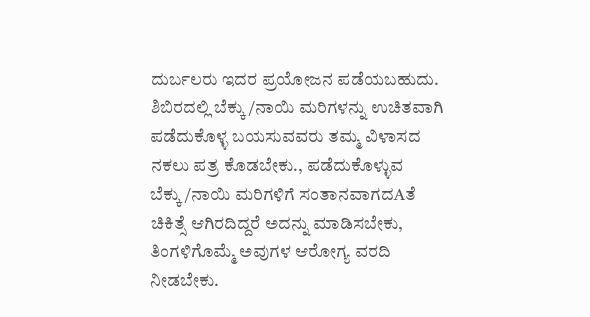ದುರ್ಬಲರು ಇದರ ಪ್ರಯೋಜನ ಪಡೆಯಬಹುದು.
ಶಿಬಿರದಲ್ಲಿ ಬೆಕ್ಕು/ನಾಯಿ ಮರಿಗಳನ್ನು ಉಚಿತವಾಗಿ ಪಡೆದುಕೊಳ್ಳ ಬಯಸುವವರು ತಮ್ಮ ವಿಳಾಸದ ನಕಲು ಪತ್ರ ಕೊಡಬೇಕು., ಪಡೆದುಕೊಳ್ಳುವ ಬೆಕ್ಕು/ನಾಯಿ ಮರಿಗಳಿಗೆ ಸಂತಾನವಾಗದAತೆ ಚಿಕಿತ್ಸೆ ಆಗಿರದಿದ್ದರೆ ಅದನ್ನು ಮಾಡಿಸಬೇಕು, ತಿಂಗಳಿಗೊಮ್ಮೆ ಅವುಗಳ ಆರೋಗ್ಯ ವರದಿ ನೀಡಬೇಕು.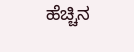ಹೆಚ್ಚಿನ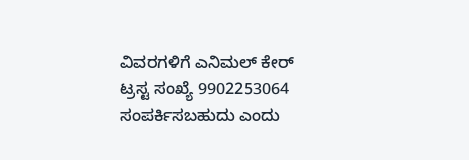ವಿವರಗಳಿಗೆ ಎನಿಮಲ್ ಕೇರ್ ಟ್ರಸ್ಟ ಸಂಖ್ಯೆ 9902253064 ಸಂಪರ್ಕಿಸಬಹುದು ಎಂದು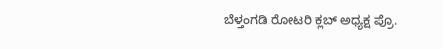ಬೆಳ್ತಂಗಡಿ ರೋಟರಿ ಕ್ಲಬ್ ಅಧ್ಯಕ್ಷ ಪ್ರೊ.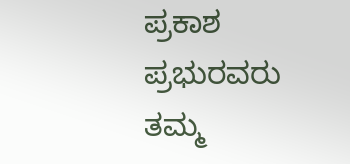ಪ್ರಕಾಶ ಪ್ರಭುರವರು ತಮ್ಮ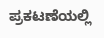ಪ್ರಕಟಣೆಯಲ್ಲಿ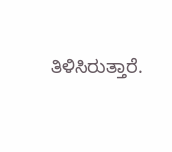ತಿಳಿಸಿರುತ್ತಾರೆ.